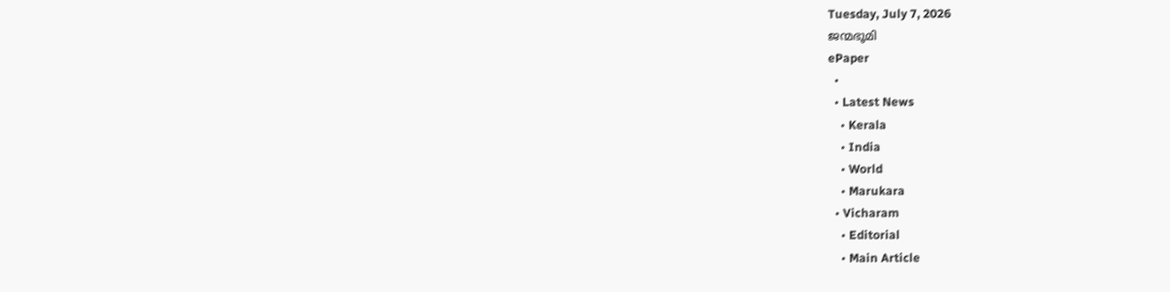Tuesday, July 7, 2026
ജന്മഭൂമി
ePaper
  •
  • Latest News
    • Kerala
    • India
    • World
    • Marukara
  • Vicharam
    • Editorial
    • Main Article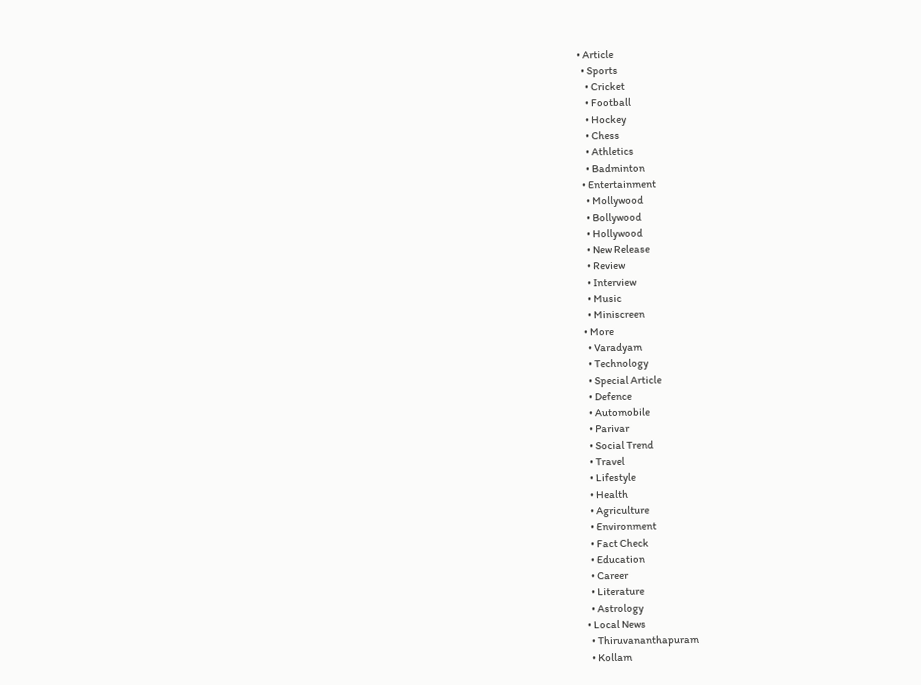• Article
  • Sports
    • Cricket
    • Football
    • Hockey
    • Chess
    • Athletics
    • Badminton
  • Entertainment
    • Mollywood
    • Bollywood
    • Hollywood
    • New Release
    • Review
    • Interview
    • Music
    • Miniscreen
  • More
    • Varadyam
    • Technology
    • Special Article
    • Defence
    • Automobile
    • Parivar
    • Social Trend
    • Travel
    • Lifestyle
    • Health
    • Agriculture
    • Environment
    • Fact Check
    • Education
    • Career
    • Literature
    • Astrology
  • Local News
    • Thiruvananthapuram
    • Kollam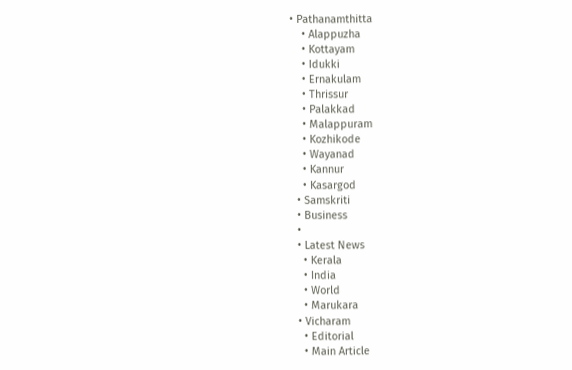• Pathanamthitta
    • Alappuzha
    • Kottayam
    • Idukki
    • Ernakulam
    • Thrissur
    • Palakkad
    • Malappuram
    • Kozhikode
    • Wayanad
    • Kannur
    • Kasargod
  • Samskriti
  • Business
  •
  • Latest News
    • Kerala
    • India
    • World
    • Marukara
  • Vicharam
    • Editorial
    • Main Article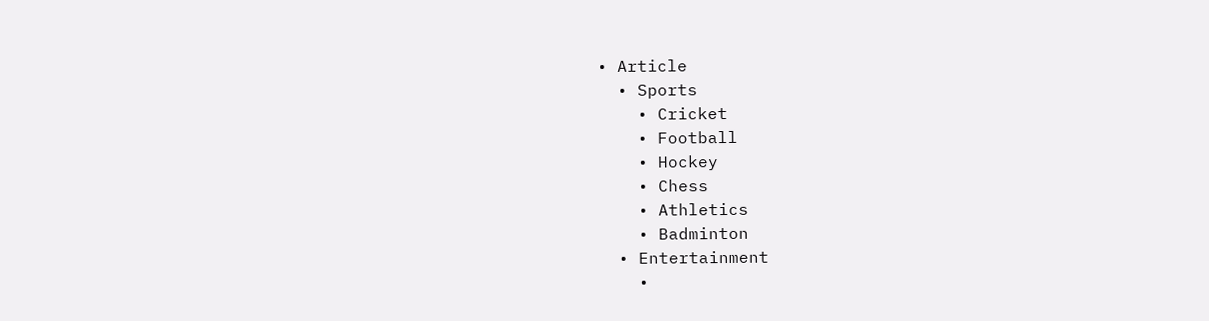• Article
  • Sports
    • Cricket
    • Football
    • Hockey
    • Chess
    • Athletics
    • Badminton
  • Entertainment
    •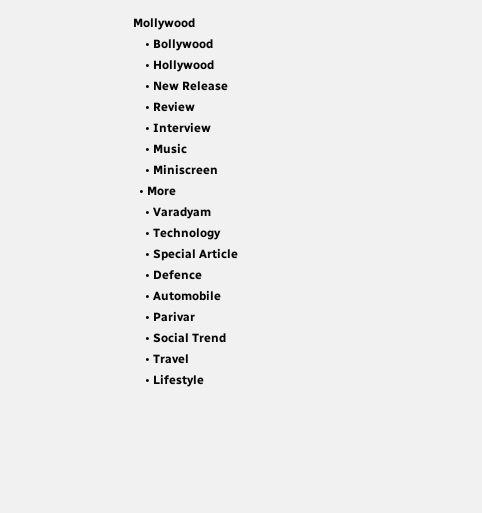Mollywood
    • Bollywood
    • Hollywood
    • New Release
    • Review
    • Interview
    • Music
    • Miniscreen
  • More
    • Varadyam
    • Technology
    • Special Article
    • Defence
    • Automobile
    • Parivar
    • Social Trend
    • Travel
    • Lifestyle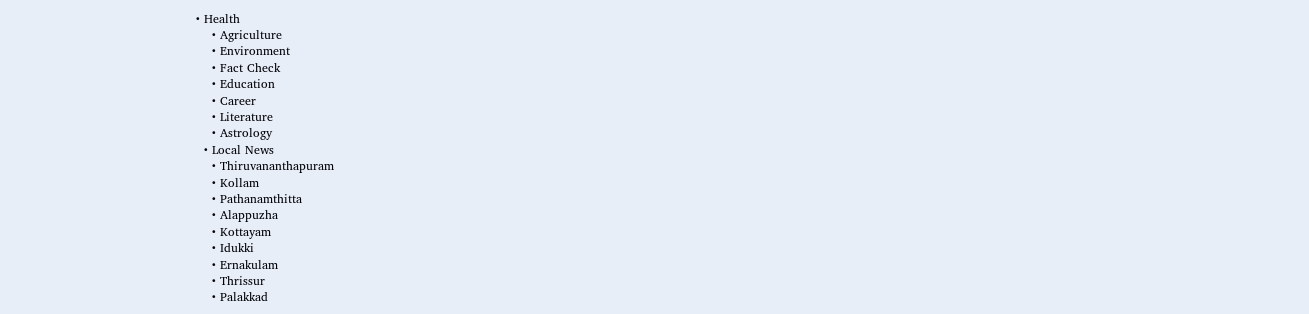• Health
    • Agriculture
    • Environment
    • Fact Check
    • Education
    • Career
    • Literature
    • Astrology
  • Local News
    • Thiruvananthapuram
    • Kollam
    • Pathanamthitta
    • Alappuzha
    • Kottayam
    • Idukki
    • Ernakulam
    • Thrissur
    • Palakkad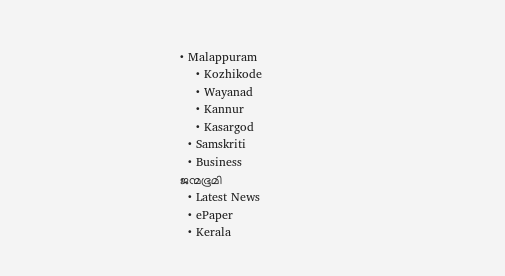• Malappuram
    • Kozhikode
    • Wayanad
    • Kannur
    • Kasargod
  • Samskriti
  • Business
ജന്മഭൂമി
  • Latest News
  • ePaper
  • Kerala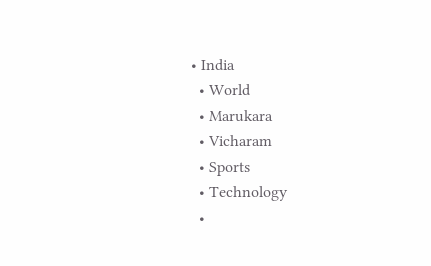• India
  • World
  • Marukara
  • Vicharam
  • Sports
  • Technology
  •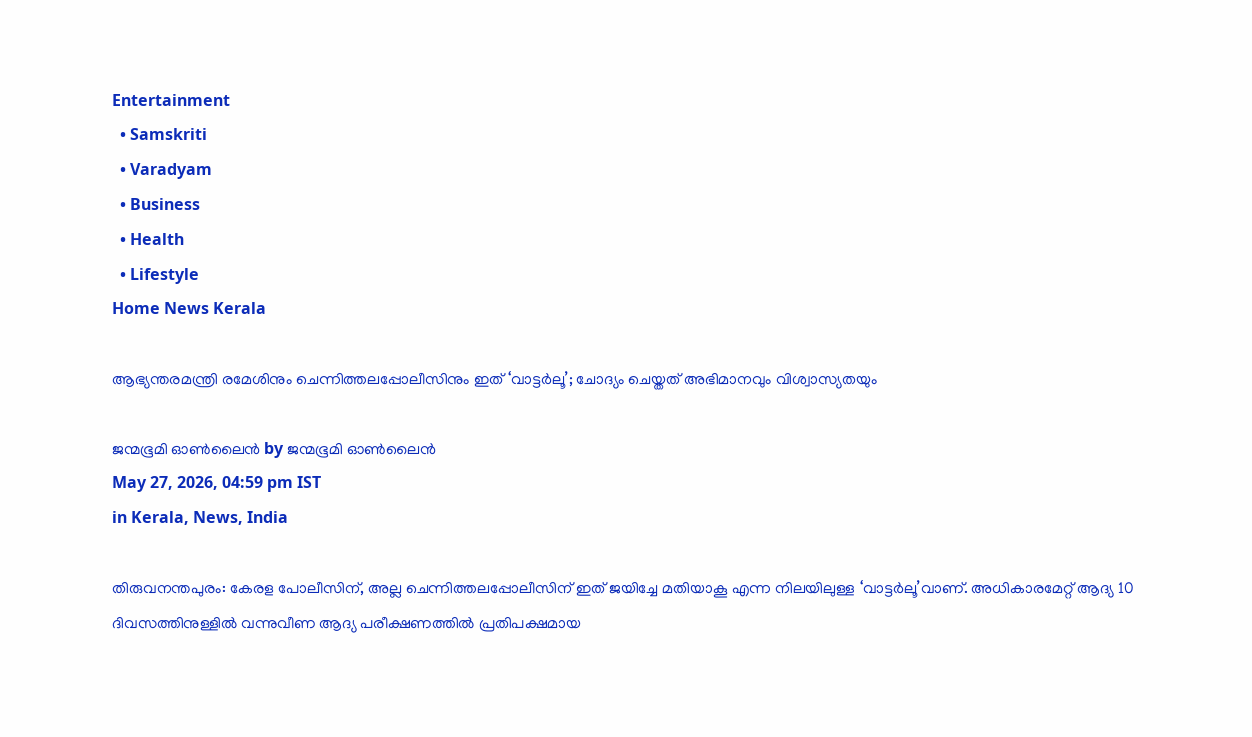Entertainment
  • Samskriti
  • Varadyam
  • Business
  • Health
  • Lifestyle
Home News Kerala

ആഭ്യന്തരമന്ത്രി രമേശിനും ചെന്നിത്തലപ്പോലീസിനും ഇത് ‘വാട്ടർലൂ’; ചോദ്യം ചെയ്തത് അഭിമാനവും വിശ്വാസ്യതയും

ജന്മഭൂമി ഓണ്‍ലൈന്‍ by ജന്മഭൂമി ഓണ്‍ലൈന്‍
May 27, 2026, 04:59 pm IST
in Kerala, News, India

തിരുവനന്തപുരം: കേരള പോലീസിന്, അല്ല ചെന്നിത്തലപ്പോലീസിന് ഇത് ജയിച്ചേ മതിയാകൂ എന്ന നിലയിലുള്ള ‘വാട്ടർലൂ’വാണ്. അധികാരമേറ്റ് ആദ്യ 10 ദിവസത്തിനുള്ളിൽ വന്നുവീണ ആദ്യ പരീക്ഷണത്തിൽ പ്രതിപക്ഷമായ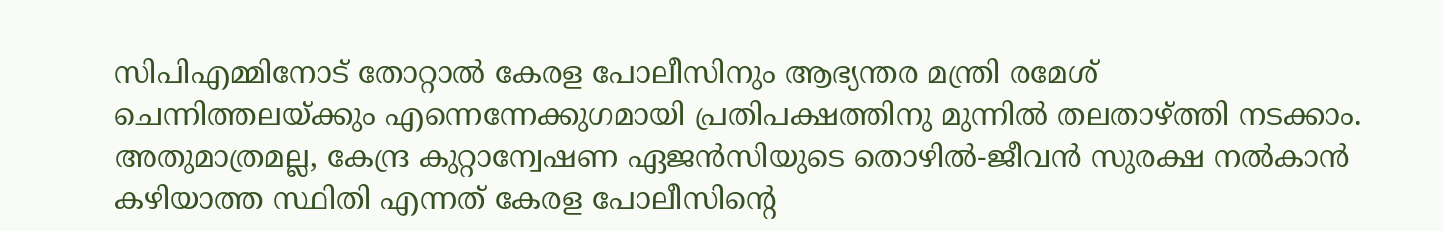സിപിഎമ്മിനോട് തോറ്റാൽ കേരള പോലീസിനും ആഭ്യന്തര മന്ത്രി രമേശ് ചെന്നിത്തലയ്‌ക്കും എന്നെന്നേക്കുഗമായി പ്രതിപക്ഷത്തിനു മുന്നിൽ തലതാഴ്‌ത്തി നടക്കാം. അതുമാത്രമല്ല, കേന്ദ്ര കുറ്റാന്വേഷണ ഏജൻസിയുടെ തൊഴിൽ-ജീവൻ സുരക്ഷ നൽകാൻ കഴിയാത്ത സ്ഥിതി എന്നത് കേരള പോലീസിന്റെ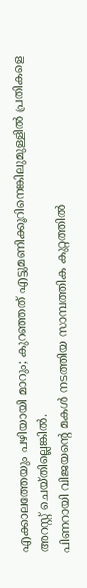എക്കാലത്തേയും പഴിയായി മാറും; കുറഞ്ഞത് എട്ടുമണിക്കൂറിനെങ്കിലുമുള്ളിൽ പ്രതികളെ അറസ്റ്റ് ചെയ്തില്ലെങ്കിൽ.
പിണറായി വിജയന്റെ മകൾ നടത്തിയ സാമ്പത്തിക കുറ്റത്തിൽ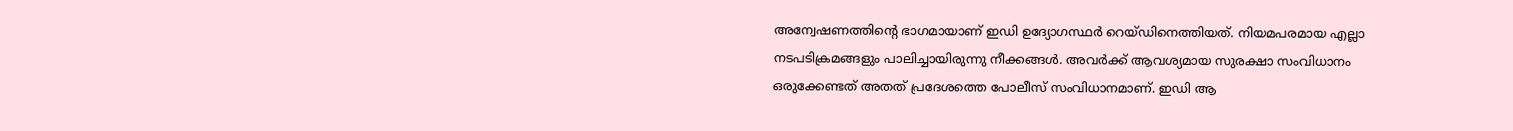അന്വേഷണത്തിന്റെ ഭാഗമായാണ് ഇഡി ഉദ്യോഗസ്ഥർ റെയ്ഡിനെത്തിയത്. നിയമപരമായ എല്ലാ നടപടിക്രമങ്ങളും പാലിച്ചായിരുന്നു നീക്കങ്ങൾ. അവർക്ക് ആവശ്യമായ സുരക്ഷാ സംവിധാനം ഒരുക്കേണ്ടത് അതത് പ്രദേശത്തെ പോലീസ് സംവിധാനമാണ്. ഇഡി ആ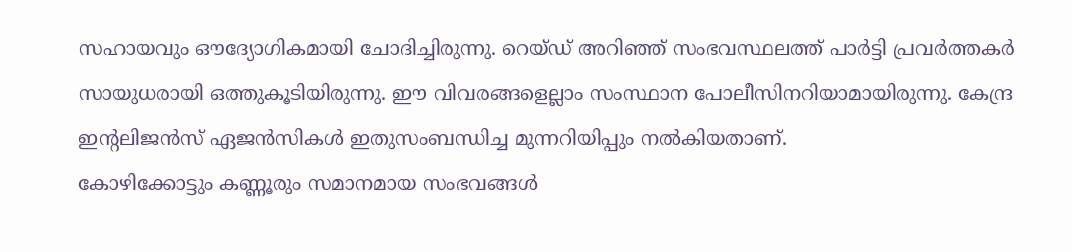സഹായവും ഔദ്യോഗികമായി ചോദിച്ചിരുന്നു. റെയ്ഡ് അറിഞ്ഞ് സംഭവസ്ഥലത്ത് പാർട്ടി പ്രവർത്തകർ സായുധരായി ഒത്തുകൂടിയിരുന്നു. ഈ വിവരങ്ങളെല്ലാം സംസ്ഥാന പോലീസിനറിയാമായിരുന്നു. കേന്ദ്ര ഇന്റലിജൻസ് ഏജൻസികൾ ഇതുസംബന്ധിച്ച മുന്നറിയിപ്പും നൽകിയതാണ്.
കോഴിക്കോട്ടും കണ്ണൂരും സമാനമായ സംഭവങ്ങൾ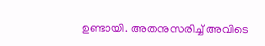ഉണ്ടായി. അതനുസരിച്ച് അവിടെ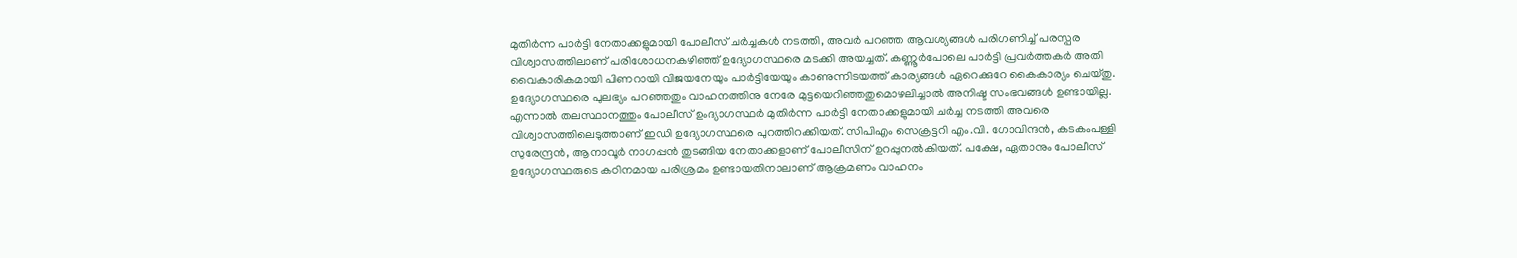മുതിർന്ന പാർട്ടി നേതാക്കളുമായി പോലീസ് ചർച്ചകൾ നടത്തി, അവർ പറഞ്ഞ ആവശ്യങ്ങൾ പരിഗണിച്ച് പരസ്പര വിശ്വാസത്തിലാണ് പരിശോധനകഴിഞ്ഞ് ഉദ്യോഗസ്ഥരെ മടക്കി അയച്ചത്. കണ്ണൂർപോലെ പാർട്ടി പ്രവർത്തകർ അതി വൈകാരികമായി പിണറായി വിജയനേയും പാർട്ടിയേയും കാണുന്നിടയത്ത് കാര്യങ്ങൾ ഏറെക്കുറേ കൈകാര്യം ചെയ്തു. ഉദ്യോഗസ്ഥരെ പുലഭ്യം പറഞ്ഞതും വാഹനത്തിനു നേരേ മുട്ടയെറിഞ്ഞതുമൊഴലിച്ചാൽ അനിഷ്ട സംഭവങ്ങൾ ഉണ്ടായില്ല.
എന്നാൽ തലസ്ഥാനത്തും പോലീസ് ഉംദ്യാഗസ്ഥർ മുതിർന്ന പാർട്ടി നേതാക്കളുമായി ചർച്ച നടത്തി അവരെ വിശ്വാസത്തിലെടുത്താണ് ഇഡി ഉദ്യോഗസ്ഥരെ പുറത്തിറക്കിയത്. സിപിഎം സെക്രട്ടറി എം.വി. ഗോവിന്ദൻ, കടകംപള്ളി സുരേന്ദ്രൻ, ആനാവൂർ നാഗപ്പൻ തുടങ്ങിയ നേതാക്കളാണ് പോലീസിന് ഉറപ്പുനൽകിയത്. പക്ഷേ, ഏതാനും പോലീസ് ഉദ്യോഗസ്ഥരുടെ കഠിനമായ പരിശ്രമം ഉണ്ടായതിനാലാണ് ആക്രമണം വാഹനം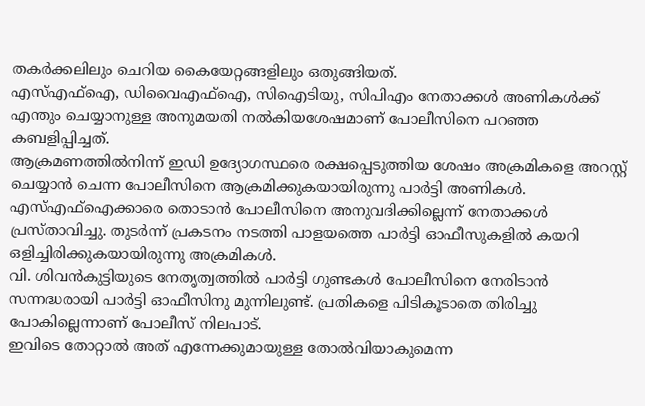തകർക്കലിലും ചെറിയ കൈയേറ്റങ്ങളിലും ഒതുങ്ങിയത്.
എസ്എഫ്‌ഐ, ഡിവൈഎഫ്‌ഐ, സിഐടിയു, സിപിഎം നേതാക്കൾ അണികൾക്ക് എന്തും ചെയ്യാനുള്ള അനുമയതി നൽകിയശേഷമാണ് പോലീസിനെ പറഞ്ഞ കബളിപ്പിച്ചത്.
ആക്രമണത്തിൽനിന്ന് ഇഡി ഉദ്യോഗസ്ഥരെ രക്ഷപ്പെടുത്തിയ ശേഷം അക്രമികളെ അറസ്റ്റ് ചെയ്യാൻ ചെന്ന പോലീസിനെ ആക്രമിക്കുകയായിരുന്നു പാർട്ടി അണികൾ. എസ്എഫ്‌ഐക്കാരെ തൊടാൻ പോലീസിനെ അനുവദിക്കില്ലെന്ന് നേതാക്കൾ പ്രസ്താവിച്ചു. തുടർന്ന് പ്രകടനം നടത്തി പാളയത്തെ പാർട്ടി ഓഫീസുകളിൽ കയറി ഒളിച്ചിരിക്കുകയായിരുന്നു അക്രമികൾ.
വി. ശിവൻകുട്ടിയുടെ നേതൃത്വത്തിൽ പാർട്ടി ഗുണ്ടകൾ പോലീസിനെ നേരിടാൻ സന്നദ്ധരായി പാർട്ടി ഓഫീസിനു മുന്നിലുണ്ട്. പ്രതികളെ പിടികൂടാതെ തിരിച്ചു പോകില്ലെന്നാണ് പോലീസ് നിലപാട്.
ഇവിടെ തോറ്റാൽ അത് എന്നേക്കുമായുള്ള തോൽവിയാകുമെന്ന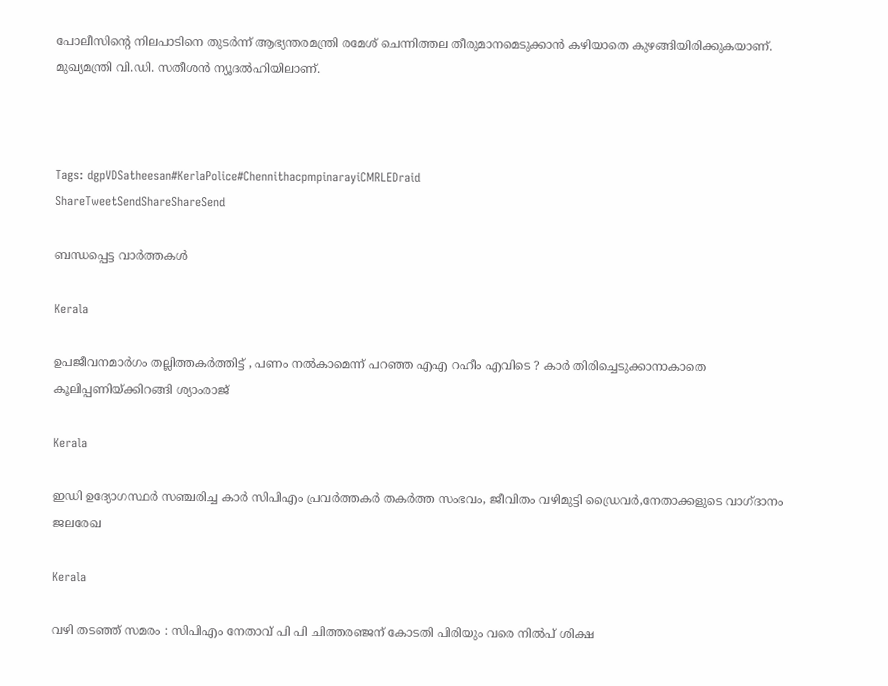പോലീസിന്റെ നിലപാടിനെ തുടർന്ന് ആഭ്യന്തരമന്ത്രി രമേശ് ചെന്നിത്തല തീരുമാനമെടുക്കാൻ കഴിയാതെ കുഴങ്ങിയിരിക്കുകയാണ്. മുഖ്യമന്ത്രി വി.ഡി. സതീശൻ ന്യൂദൽഹിയിലാണ്.



Tags: dgpVDSatheesan#KerlaPolice#ChennithacpmpinarayiCMRLEDraid
ShareTweetSendShareShareSend

ബന്ധപ്പെട്ട വാര്‍ത്തകള്‍

Kerala

ഉപജീവനമാർഗം തല്ലിത്തകർത്തിട്ട് , പണം നൽകാമെന്ന് പറഞ്ഞ എഎ റഹീം എവിടെ ? കാർ തിരിച്ചെടുക്കാനാകാതെ കൂലിപ്പണിയ്‌ക്കിറങ്ങി ശ്യാംരാജ്

Kerala

ഇഡി ഉദ്യോഗസ്ഥര്‍ സഞ്ചരിച്ച കാര്‍ സിപിഎം പ്രവര്‍ത്തകര്‍ തകര്‍ത്ത സംഭവം, ജീവിതം വഴിമുട്ടി ഡ്രൈവര്‍,നേതാക്കളുടെ വാഗ്ദാനം ജലരേഖ

Kerala

വഴി തടഞ്ഞ് സമരം : സിപിഎം നേതാവ് പി പി ചിത്തരഞ്ജന് കോടതി പിരിയും വരെ നില്‍പ് ശിക്ഷ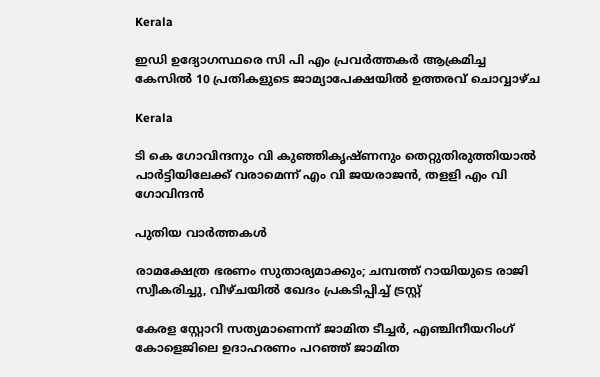Kerala

ഇഡി ഉദ്യോഗസ്ഥരെ സി പി എം പ്രവര്‍ത്തകര്‍ ആക്രമിച്ച കേസില്‍ 10 പ്രതികളുടെ ജാമ്യാപേക്ഷയില്‍ ഉത്തരവ് ചൊവ്വാഴ്ച

Kerala

ടി കെ ഗോവിന്ദനും വി കുഞ്ഞികൃഷ്ണനും തെറ്റുതിരുത്തിയാല്‍ പാര്‍ട്ടിയിലേക്ക് വരാമെന്ന് എം വി ജയരാജന്‍, തളളി എം വി ഗോവിന്ദന്‍

പുതിയ വാര്‍ത്തകള്‍

രാമക്ഷേത്ര ഭരണം സുതാര്യമാക്കും; ചമ്പത്ത് റായിയുടെ രാജി സ്വീകരിച്ചു, വീഴ്ചയില്‍ ഖേദം പ്രകടിപ്പിച്ച് ട്രസ്റ്റ്

കേരള സ്റ്റോറി സത്യമാണെന്ന് ജാമിത ടീച്ചര്‍, എഞ്ചിനീയറിംഗ് കോളെജിലെ ഉദാഹരണം പറഞ്ഞ് ജാമിത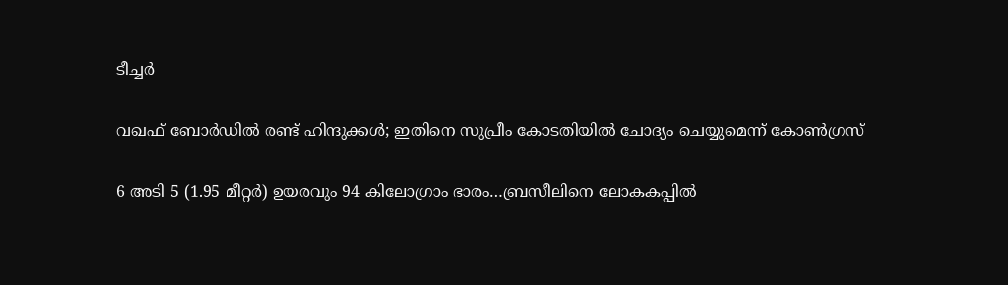ടീച്ചര്‍

വഖഫ് ബോര്‍ഡില്‍ രണ്ട് ഹിന്ദുക്കള്‍; ഇതിനെ സുപ്രീം കോടതിയിൽ ചോദ്യം ചെയ്യുമെന്ന് കോൺഗ്രസ്

6 അടി 5 (1.95 മീറ്റർ) ഉയരവും 94 കിലോഗ്രാം ഭാരം…ബ്രസീലിനെ ലോകകപ്പില്‍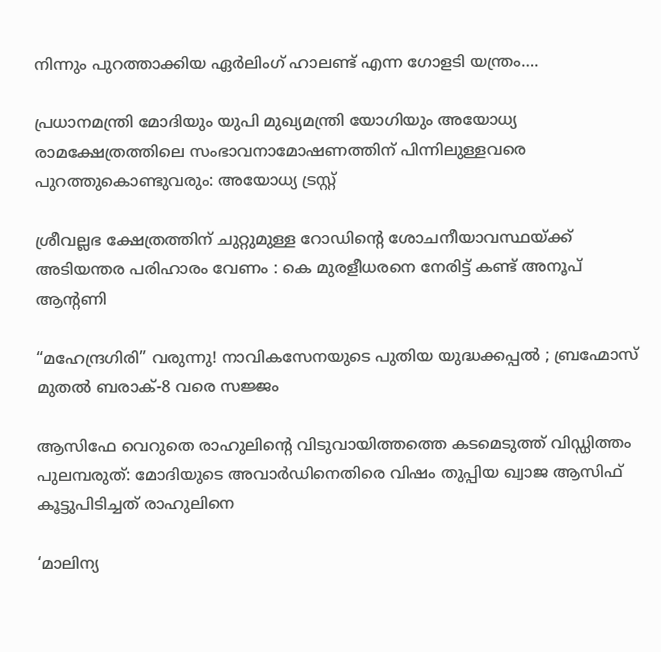നിന്നും പുറത്താക്കിയ ഏര്‍ലിംഗ് ഹാലണ്ട് എന്ന ഗോളടി യന്ത്രം….

പ്രധാനമന്ത്രി മോദിയും യുപി മുഖ്യമന്ത്രി യോഗിയും അയോധ്യ രാമക്ഷേത്രത്തിലെ സംഭാവനാമോഷണത്തിന് പിന്നിലുള്ളവരെ പുറത്തുകൊണ്ടുവരും: അയോധ്യ ട്രസ്റ്റ്

ശ്രീവല്ലഭ ക്ഷേത്രത്തിന് ചുറ്റുമുള്ള റോഡിന്റെ ശോചനീയാവസ്ഥയ്‌ക്ക് അടിയന്തര പരിഹാരം വേണം : കെ മുരളീധരനെ നേരിട്ട് കണ്ട് അനൂപ് ആന്റണി

“മഹേന്ദ്രഗിരി” വരുന്നു! നാവികസേനയുടെ പുതിയ യുദ്ധക്കപ്പൽ ; ബ്രഹ്മോസ് മുതൽ ബരാക്-8 വരെ സജ്ജം

ആസിഫേ വെറുതെ രാഹുലിന്റെ വിടുവായിത്തത്തെ കടമെടുത്ത് വിഡ്ഡിത്തം പുലമ്പരുത്: മോദിയുടെ അവാർഡിനെതിരെ വിഷം തുപ്പിയ ഖ്വാജ ആസിഫ് കൂട്ടുപിടിച്ചത് രാഹുലിനെ

‘മാലിന്യ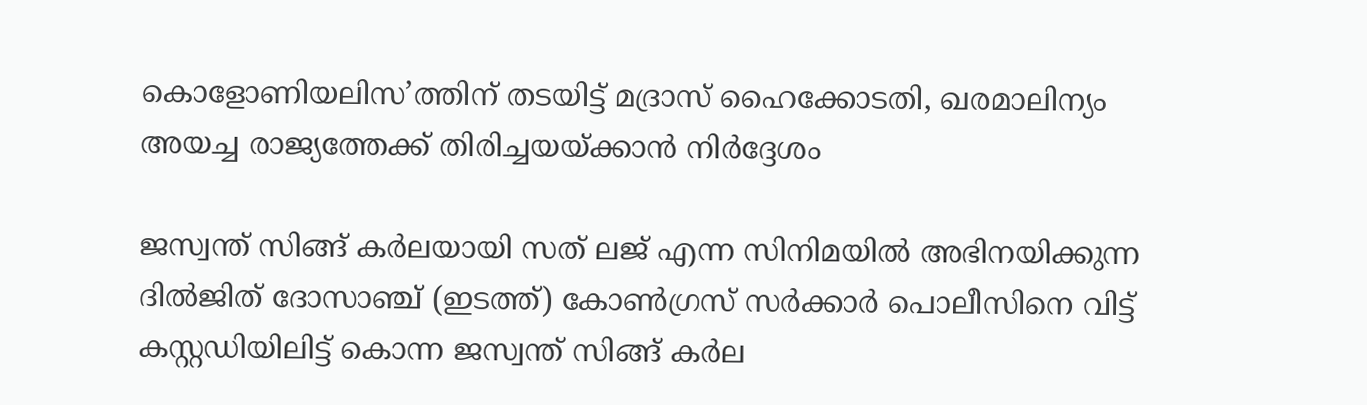കൊളോണിയലിസ’ത്തിന് തടയിട്ട് മദ്രാസ് ഹൈക്കോടതി, ഖരമാലിന്യം അയച്ച രാജ്യത്തേക്ക് തിരിച്ചയയ്‌ക്കാന്‍ നിര്‍ദ്ദേശം

ജസ്വന്ത് സിങ്ങ് കര്‍ലയായി സത് ലജ് എന്ന സിനിമയില്‍ അഭിനയിക്കുന്ന ദില്‍ജിത് ദോസാഞ്ച് (ഇടത്ത്) കോണ്‍ഗ്രസ് സര്‍ക്കാര്‍ പൊലീസിനെ വിട്ട് കസ്റ്റഡിയിലിട്ട് കൊന്ന ജസ്വന്ത് സിങ്ങ് കര്‍ല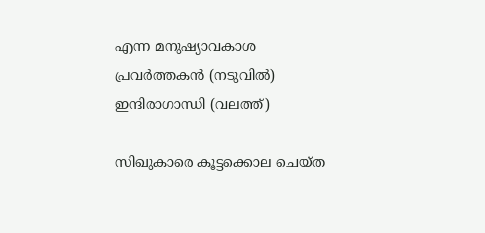എന്ന മനുഷ്യാവകാശ പ്രവര്‍ത്തകന്‍ (നടുവില്‍) ഇന്ദിരാഗാന്ധി (വലത്ത്)

സിഖുകാരെ കൂട്ടക്കൊല ചെയ്ത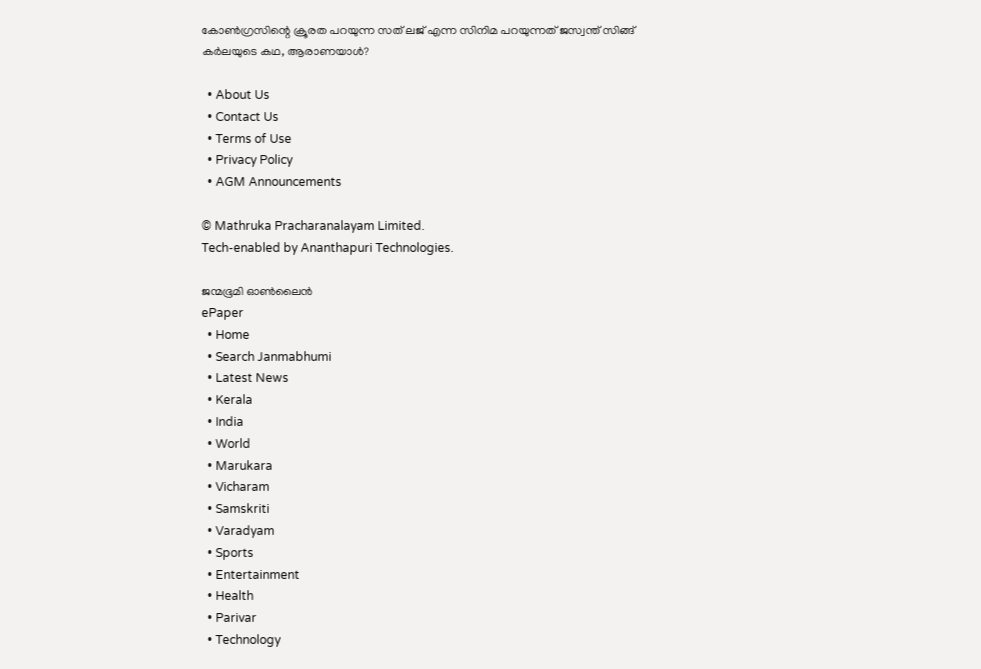കോണ്‍ഗ്രസിന്റെ ക്രൂരത പറയുന്ന സത് ലജ് എന്ന സിനിമ പറയുന്നത് ജസ്വന്ത് സിങ്ങ് കര്‍ലയുടെ കഥ, ആരാണയാള്‍?

  • About Us
  • Contact Us
  • Terms of Use
  • Privacy Policy
  • AGM Announcements

© Mathruka Pracharanalayam Limited.
Tech-enabled by Ananthapuri Technologies.

ജന്മഭൂമി ഓണ്‍ലൈന്‍
ePaper
  • Home
  • Search Janmabhumi
  • Latest News
  • Kerala
  • India
  • World
  • Marukara
  • Vicharam
  • Samskriti
  • Varadyam
  • Sports
  • Entertainment
  • Health
  • Parivar
  • Technology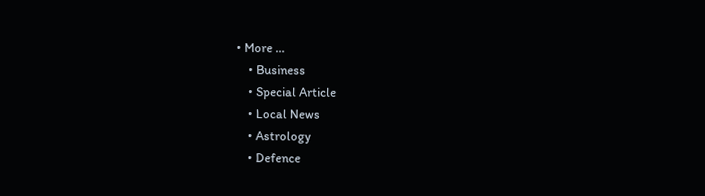• More …
    • Business
    • Special Article
    • Local News
    • Astrology
    • Defence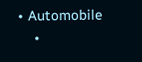• Automobile
    •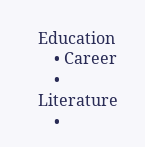Education
    • Career
    • Literature
    •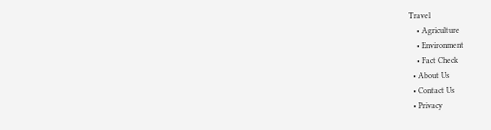Travel
    • Agriculture
    • Environment
    • Fact Check
  • About Us
  • Contact Us
  • Privacy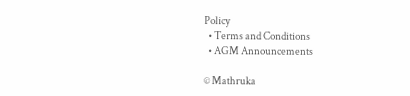Policy
  • Terms and Conditions
  • AGM Announcements

© Mathruka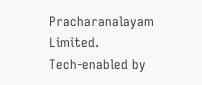Pracharanalayam Limited.
Tech-enabled by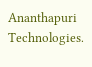Ananthapuri Technologies.